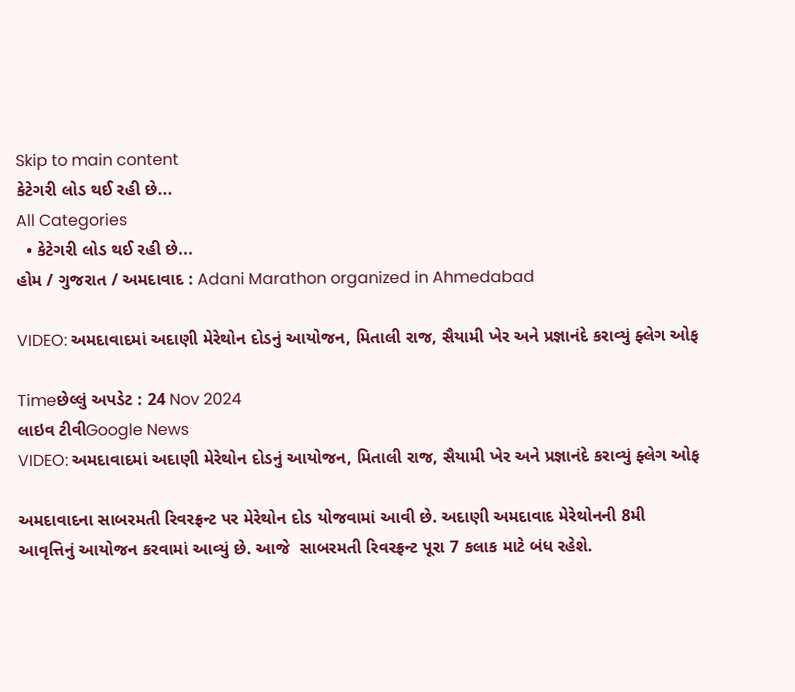Skip to main content
કેટેગરી લોડ થઈ રહી છે...
All Categories
  • કેટેગરી લોડ થઈ રહી છે...
હોમ / ગુજરાત / અમદાવાદ : Adani Marathon organized in Ahmedabad

VIDEO: અમદાવાદમાં અદાણી મેરેથોન દોડનું આયોજન, મિતાલી રાજ, સૈયામી ખેર અને પ્રજ્ઞાનંદે કરાવ્યું ફ્લેગ ઓફ

Timeછેલ્લું અપડેટ : 24 Nov 2024
લાઇવ ટીવીGoogle News
VIDEO: અમદાવાદમાં અદાણી મેરેથોન દોડનું આયોજન, મિતાલી રાજ, સૈયામી ખેર અને પ્રજ્ઞાનંદે કરાવ્યું ફ્લેગ ઓફ

અમદાવાદના સાબરમતી રિવરફ્રન્ટ પર મેરેથોન દોડ યોજવામાં આવી છે. અદાણી અમદાવાદ મેરેથોનની 8મી આવૃત્તિનું આયોજન કરવામાં આવ્યું છે. આજે  સાબરમતી રિવરફ્રન્ટ પૂરા 7 કલાક માટે બંધ રહેશે.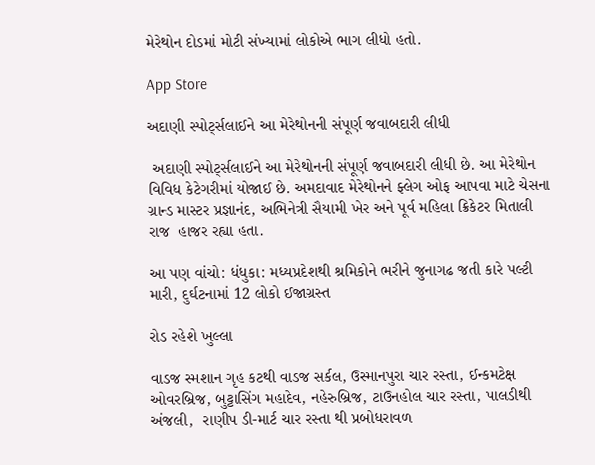મેરેથોન દોડમાં મોટી સંખ્યામાં લોકોએ ભાગ લીધો હતો.

App Store

અદાણી સ્પોર્ટ્સલાઈને આ મેરેથોનની સંપૂર્ણ જવાબદારી લીધી

 અદાણી સ્પોર્ટ્સલાઈને આ મેરેથોનની સંપૂર્ણ જવાબદારી લીધી છે. આ મેરેથોન વિવિધ કેટેગરીમાં યોજાઈ છે. અમદાવાદ મેરેથોનને ફ્લેગ ઓફ આપવા માટે ચેસના ગ્રાન્ડ માસ્ટર પ્રજ્ઞાનંદ, અભિનેત્રી સૈયામી ખેર અને પૂર્વ મહિલા ક્રિકેટર મિતાલી રાજ  હાજર રહ્યા હતા.

આ પણ વાંચો: ધંધુકા: મધ્યપ્રદેશથી શ્રમિકોને ભરીને જુનાગઢ જતી કારે પલ્ટી મારી, દુર્ઘટનામાં 12 લોકો ઈજાગ્રસ્ત

રોડ રહેશે ખુલ્લા

વાડજ સ્મશાન ગૃહ કટથી વાડજ સર્કલ, ઉસ્માનપુરા ચાર રસ્તા, ઈન્કમટેક્ષ ઓવરબ્રિજ, બુટ્ટાસિંગ મહાદેવ, નહેરુબ્રિજ, ટાઉનહોલ ચાર રસ્તા, પાલડીથી અંજલી,  રાણીપ ડી-માર્ટ ચાર રસ્તા થી પ્રબોધરાવળ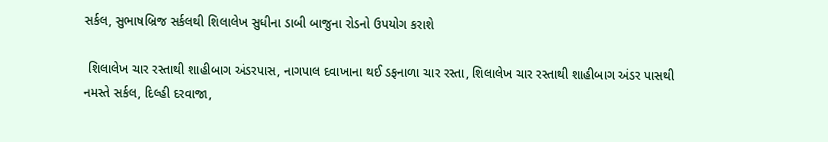સર્કલ, સુભાષબ્રિજ સર્કલથી શિલાલેખ સુધીના ડાબી બાજુના રોડનો ઉપયોગ કરાશે

 શિલાલેખ ચાર રસ્તાથી શાહીબાગ અંડરપાસ, નાગપાલ દવાખાના થઈ ડફનાળા ચાર રસ્તા, શિલાલેખ ચાર રસ્તાથી શાહીબાગ અંડર પાસથી નમસ્તે સર્કલ, દિલ્હી દરવાજા,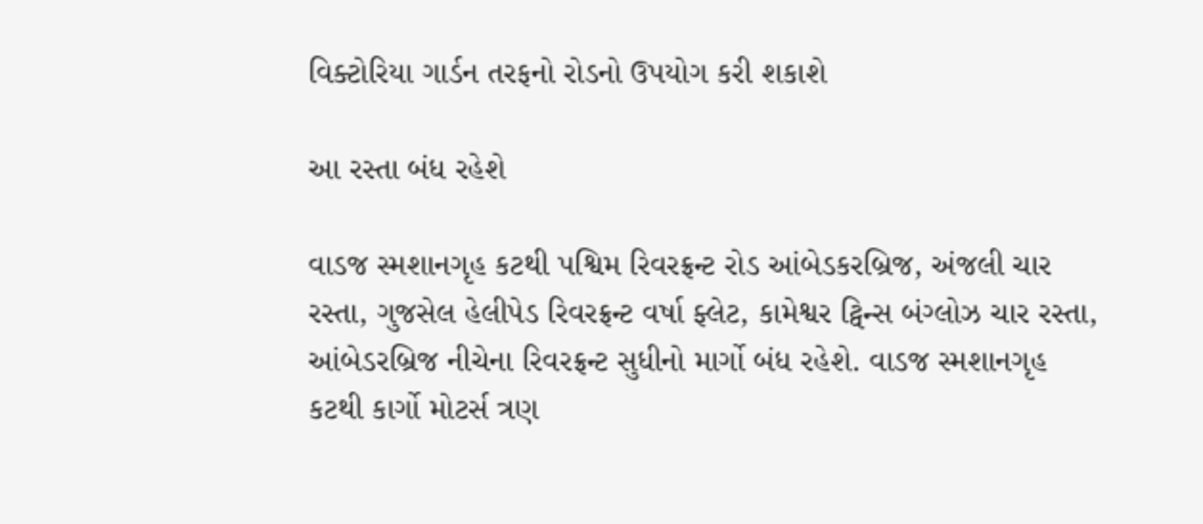વિક્ટોરિયા ગાર્ડન તરફનો રોડનો ઉપયોગ કરી શકાશે

આ રસ્તા બંધ રહેશે

વાડજ સ્મશાનગૃહ કટથી પશ્વિમ રિવરફ્રન્ટ રોડ આંબેડકરબ્રિજ, અંજલી ચાર રસ્તા, ગુજસેલ હેલીપેડ રિવરફ્રન્ટ વર્ષા ફ્લેટ, કામેશ્વર ટ્વિન્સ બંગ્લોઝ ચાર રસ્તા, આંબેડરબ્રિજ નીચેના રિવરફ્રન્ટ સુધીનો માર્ગો બંધ રહેશે. વાડજ સ્મશાનગૃહ કટથી કાર્ગો મોટર્સ ત્રણ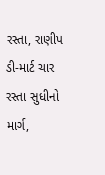રસ્તા, રાણીપ ડી-માર્ટ ચાર રસ્તા સુધીનો માર્ગ,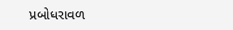પ્રબોધરાવળ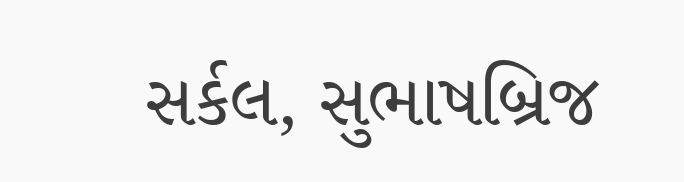સર્કલ, સુભાષબ્રિજ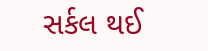સર્કલ થઈ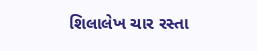શિલાલેખ ચાર રસ્તા